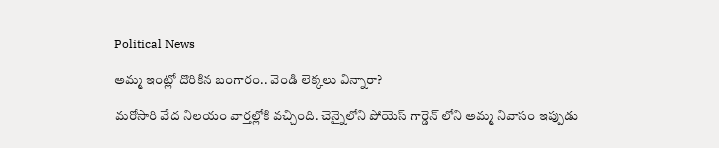Political News

అమ్మ ఇంట్లో దొరికిన బంగారం.. వెండి లెక్కలు విన్నారా?

మరోసారి వేద నిలయం వార్తల్లోకి వచ్చింది. చెన్నైలోని పోయెస్ గార్డెన్ లోని అమ్మ నివాసం ఇప్పుడు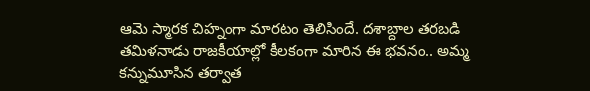ఆమె స్మారక చిహ్నంగా మారటం తెలిసిందే. దశాబ్దాల తరబడి తమిళనాడు రాజకీయాల్లో కీలకంగా మారిన ఈ భవనం.. అమ్మ కన్నుమూసిన తర్వాత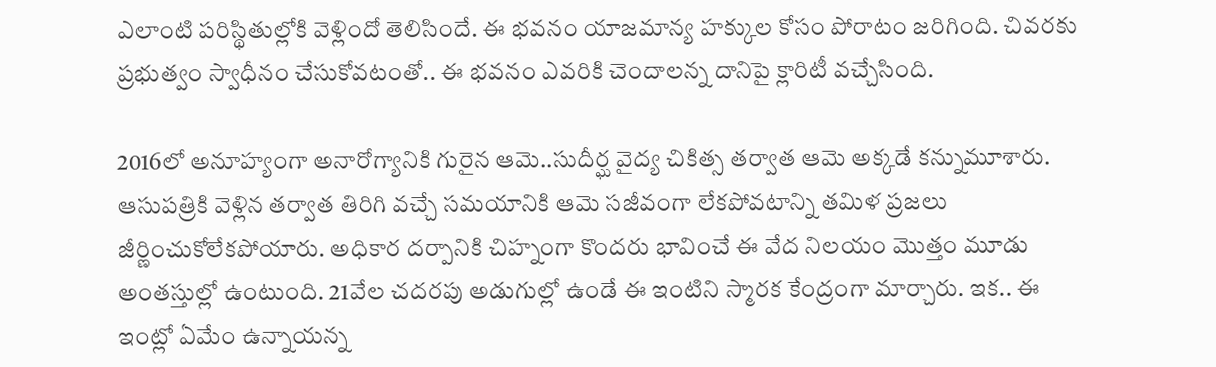ఎలాంటి పరిస్థితుల్లోకి వెళ్లిందో తెలిసిందే. ఈ భవనం యాజమాన్య హక్కుల కోసం పోరాటం జరిగింది. చివరకు ప్రభుత్వం స్వాధీనం చేసుకోవటంతో.. ఈ భవనం ఎవరికి చెందాలన్న దానిపై క్లారిటీ వచ్చేసింది.

2016లో అనూహ్యంగా అనారోగ్యానికి గురైన ఆమె..సుదీర్ఘ వైద్య చికిత్స తర్వాత ఆమె అక్కడే కన్నుమూశారు. ఆసుపత్రికి వెళ్లిన తర్వాత తిరిగి వచ్చే సమయానికి ఆమె సజీవంగా లేకపోవటాన్ని తమిళ ప్రజలు జీర్ణించుకోలేకపోయారు. అధికార దర్పానికి చిహ్నంగా కొందరు భావించే ఈ వేద నిలయం మొత్తం మూడు అంతస్తుల్లో ఉంటుంది. 21వేల చదరపు అడుగుల్లో ఉండే ఈ ఇంటిని స్మారక కేంద్రంగా మార్చారు. ఇక.. ఈ ఇంట్లో ఏమేం ఉన్నాయన్న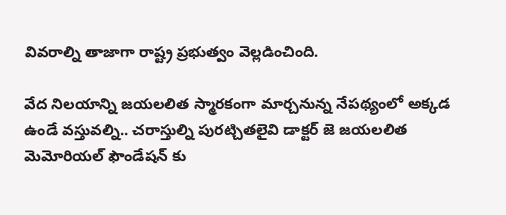వివరాల్ని తాజాగా రాష్ట్ర ప్రభుత్వం వెల్లడించింది.

వేద నిలయాన్ని జయలలిత స్మారకంగా మార్చనున్న నేపథ్యంలో అక్కడ ఉండే వస్తువల్ని.. చరాస్తుల్ని పురట్చితలైవి డాక్టర్ జె జయలలిత మెమోరియల్ ఫౌండేషన్ కు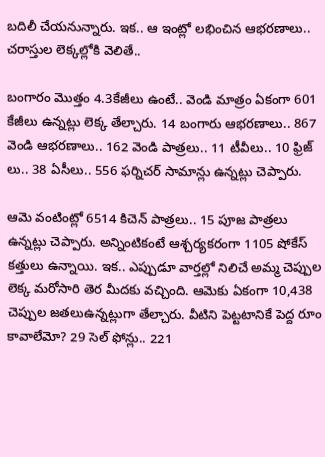బదిలీ చేయనున్నారు. ఇక.. ఆ ఇంట్లో లభించిన ఆభరణాలు.. చరాస్తుల లెక్కల్లోకి వెలితే..

బంగారం మొత్తం 4.3కేజీలు ఉంటే.. వెండి మాత్రం ఏకంగా 601 కేజీలు ఉన్నట్లు లెక్క తేల్చారు. 14 బంగారు ఆభరణాలు.. 867 వెండి ఆభరణాలు.. 162 వెండి పాత్రలు.. 11 టీవీలు.. 10 ఫ్రిజ్ లు.. 38 ఏసీలు.. 556 ఫర్నిచర్ సామాన్లు ఉన్నట్లు చెప్పారు.

ఆమె వంటింట్లో 6514 కిచెన్ పాత్రలు.. 15 పూజ పాత్రలు ఉన్నట్లు చెప్పారు. అన్నింటికంటే ఆశ్చర్యకరంగా 1105 షోకేస్ కత్తులు ఉన్నాయి. ఇక.. ఎప్పుడూ వార్తల్లో నిలిచే అమ్మ చెప్పుల లెక్క మరోసారి తెర మీదకు వచ్చింది. ఆమెకు ఏకంగా 10,438 చెప్పుల జతలుఉన్నట్లుగా తేల్చారు. వీటిని పెట్టటానికే పెద్ద రూం కావాలేమో? 29 సెల్ ఫోన్లు.. 221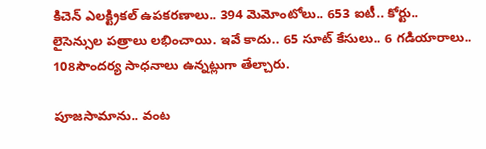కిచెన్ ఎలక్ట్రికల్ ఉపకరణాలు.. 394 మెమోంటోలు.. 653 ఐటీ.. కోర్టు.. లైసెన్సుల పత్రాలు లభించాయి. ఇవే కాదు.. 65 సూట్ కేసులు.. 6 గడియారాలు.. 108సౌందర్య సాధనాలు ఉన్నట్లుగా తేల్చారు.

పూజసామాను.. వంట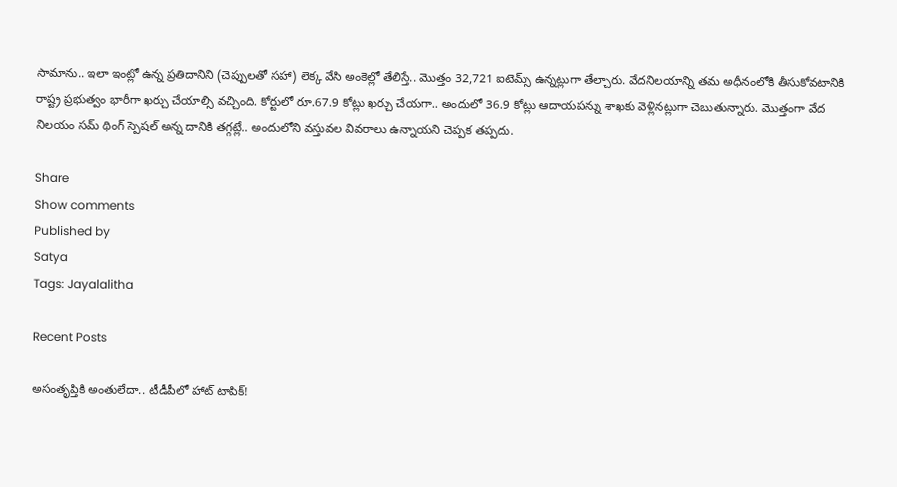సామాను.. ఇలా ఇంట్లో ఉన్న ప్రతిదానిని (చెప్పులతో సహా) లెక్క వేసి అంకెల్లో తేలిస్తే.. మొత్తం 32,721 ఐటెమ్స్ ఉన్నట్లుగా తేల్చారు. వేదనిలయాన్ని తమ అధీనంలోకి తీసుకోవటానికి రాష్ట్ర ప్రభుత్వం భారీగా ఖర్చు చేయాల్సి వచ్చింది. కోర్టులో రూ.67.9 కోట్లు ఖర్చు చేయగా.. అందులో 36.9 కోట్లు ఆదాయపన్ను శాఖకు వెళ్లినట్లుగా చెబుతున్నారు. మొత్తంగా వేద నిలయం సమ్ థింగ్ స్పెషల్ అన్న దానికి తగ్గట్లే.. అందులోని వస్తువల వివరాలు ఉన్నాయని చెప్పక తప్పదు.

Share
Show comments
Published by
Satya
Tags: Jayalalitha

Recent Posts

అసంతృప్తికి అంతులేదా.. టీడీపీలో హాట్ టాపిక్!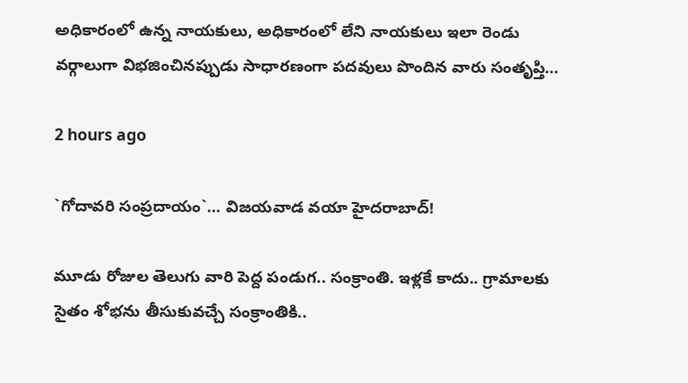అధికారంలో ఉన్న నాయకులు, అధికారంలో లేని నాయకులు ఇలా రెండు వర్గాలుగా విభజించినప్పుడు సాధారణంగా పదవులు పొందిన వారు సంతృప్తి…

2 hours ago

`గోదావ‌రి సంప్ర‌దాయం`… విజ‌య‌వాడ వ‌యా హైద‌రాబాద్‌!

మూడు రోజుల తెలుగు వారి పెద్ద పండుగ‌.. సంక్రాంతి. ఇళ్ల‌కే కాదు.. గ్రామాల‌కు సైతం శోభ‌ను తీసుకువ‌చ్చే సంక్రాంతికి..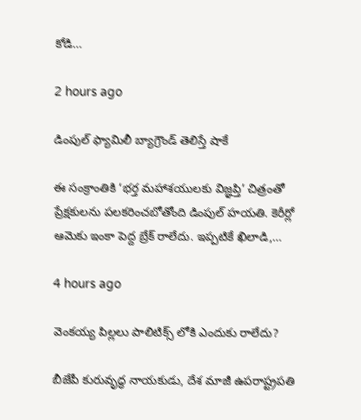కోడి…

2 hours ago

డింపుల్ ఫ్యామిలీ బ్యాగ్రౌండ్ తెలిస్తే షాకే

ఈ సంక్రాంతికి ‘భర్త మహాశయులకు విజ్ఞప్తి’ చిత్రంతో ప్రేక్షకులను పలకరించబోతోంది డింపుల్ హయతి. కెరీర్లో ఆమెకు ఇంకా పెద్ద బ్రేక్ రాలేదు. ఇప్పటికే ఖిలాడి,…

4 hours ago

వెంక‌య్య పిల్లలు పాలిటిక్స్ లోకి ఎందుకు రాలేదు?

బీజేపీ కురువృద్ధ నాయ‌కుడు, దేశ మాజీ ఉప‌రాష్ట్ర‌ప‌తి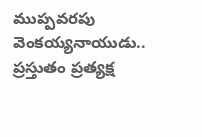ముప్ప‌వ‌ర‌పు వెంక‌య్య‌నాయుడు.. ప్ర‌స్తుతం ప్ర‌త్య‌క్ష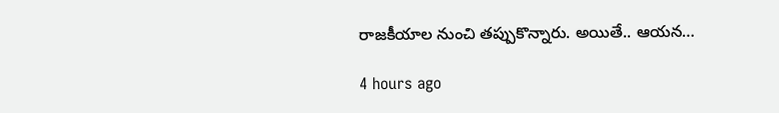రాజ‌కీయాల నుంచి త‌ప్పుకొన్నారు. అయితే.. ఆయ‌న…

4 hours ago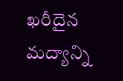ఖరీదైన మద్యాన్ని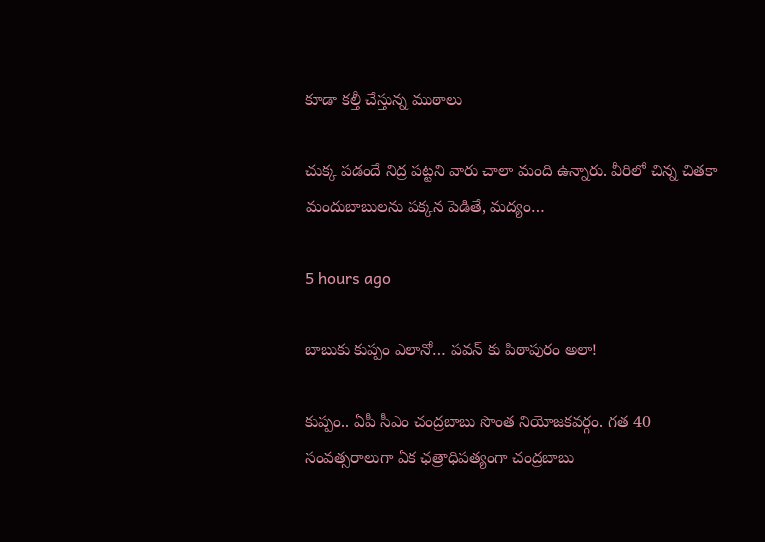కూడా కల్తీ చేస్తున్న ముఠాలు

చుక్క పడందే నిద్ర పట్టని వారు చాలా మంది ఉన్నారు. వీరిలో చిన్న చితకా మందుబాబులను పక్కన పెడితే, మద్యం…

5 hours ago

బాబుకు కుప్పం ఎలానో… పవన్ కు పిఠాపురం అలా!

కుప్పం.. ఏపీ సీఎం చంద్ర‌బాబు సొంత నియోజ‌క‌వ‌ర్గం. గ‌త 40 సంవ‌త్స‌రాలుగా ఏక ఛ‌త్రాధిప‌త్యంగా చంద్ర‌బాబు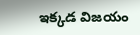ఇక్క‌డ విజ‌యం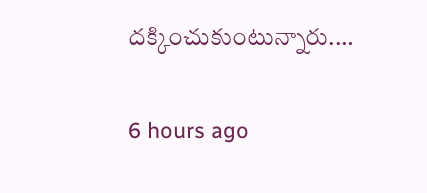దక్కించుకుంటున్నారు.…

6 hours ago